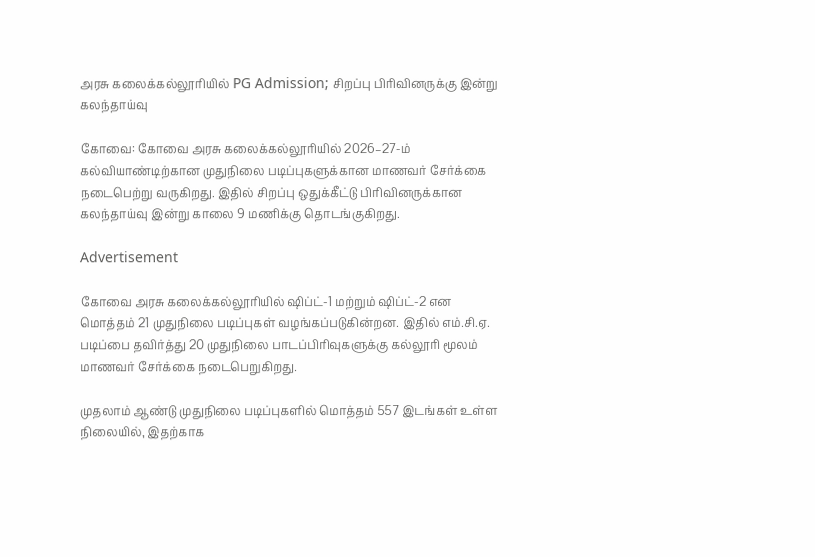அரசு கலைக்கல்லூரியில் PG Admission; சிறப்பு பிரிவினருக்கு இன்று கலந்தாய்வு

கோவை: கோவை அரசு கலைக்கல்லூரியில் 2026–27-ம் கல்வியாண்டிற்கான முதுநிலை படிப்புகளுக்கான மாணவர் சேர்க்கை நடைபெற்று வருகிறது. இதில் சிறப்பு ஒதுக்கீட்டு பிரிவினருக்கான கலந்தாய்வு இன்று காலை 9 மணிக்கு தொடங்குகிறது.

Advertisement

கோவை அரசு கலைக்கல்லூரியில் ஷிப்ட்-1 மற்றும் ஷிப்ட்-2 என மொத்தம் 21 முதுநிலை படிப்புகள் வழங்கப்படுகின்றன. இதில் எம்.சி.ஏ. படிப்பை தவிர்த்து 20 முதுநிலை பாடப்பிரிவுகளுக்கு கல்லூரி மூலம் மாணவர் சேர்க்கை நடைபெறுகிறது.

முதலாம் ஆண்டு முதுநிலை படிப்புகளில் மொத்தம் 557 இடங்கள் உள்ள நிலையில், இதற்காக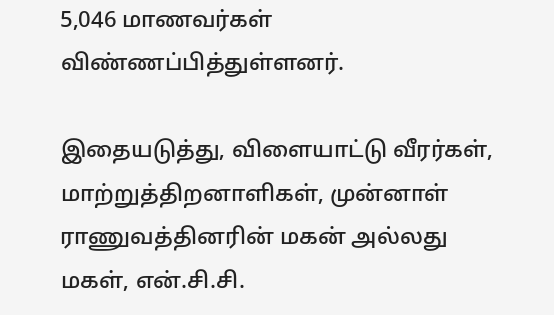5,046 மாணவர்கள் விண்ணப்பித்துள்ளனர்.

இதையடுத்து, விளையாட்டு வீரர்கள், மாற்றுத்திறனாளிகள், முன்னாள் ராணுவத்தினரின் மகன் அல்லது மகள், என்.சி.சி.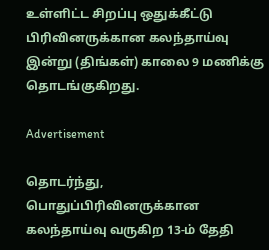உள்ளிட்ட சிறப்பு ஒதுக்கீட்டு பிரிவினருக்கான கலந்தாய்வு இன்று (திங்கள்) காலை 9 மணிக்கு தொடங்குகிறது.

Advertisement

தொடர்ந்து, பொதுப்பிரிவினருக்கான கலந்தாய்வு வருகிற 13-ம் தேதி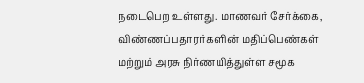நடைபெற உள்ளது. மாணவர் சேர்க்கை, விண்ணப்பதாரர்களின் மதிப்பெண்கள் மற்றும் அரசு நிர்ணயித்துள்ள சமூக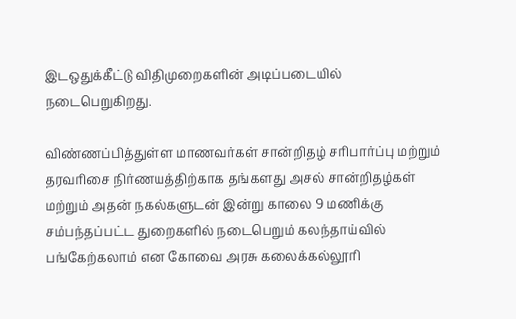இடஒதுக்கீட்டு விதிமுறைகளின் அடிப்படையில் நடைபெறுகிறது.

விண்ணப்பித்துள்ள மாணவர்கள் சான்றிதழ் சரிபார்ப்பு மற்றும் தரவரிசை நிர்ணயத்திற்காக தங்களது அசல் சான்றிதழ்கள் மற்றும் அதன் நகல்களுடன் இன்று காலை 9 மணிக்கு சம்பந்தப்பட்ட துறைகளில் நடைபெறும் கலந்தாய்வில் பங்கேற்கலாம் என கோவை அரசு கலைக்கல்லூரி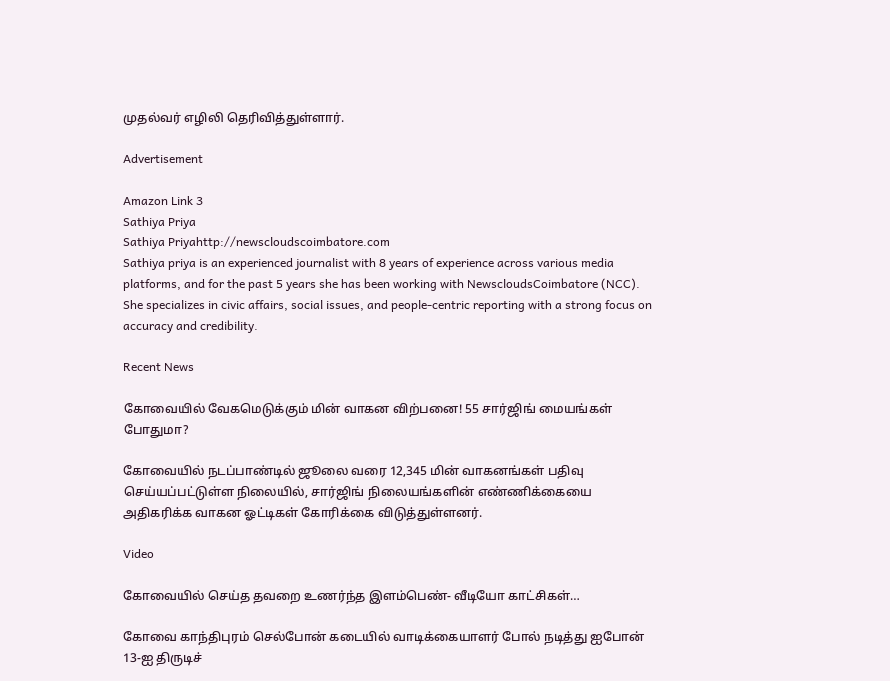முதல்வர் எழிலி தெரிவித்துள்ளார்.

Advertisement

Amazon Link 3
Sathiya Priya
Sathiya Priyahttp://newscloudscoimbatore.com
Sathiya priya is an experienced journalist with 8 years of experience across various media platforms, and for the past 5 years she has been working with NewscloudsCoimbatore (NCC). She specializes in civic affairs, social issues, and people-centric reporting with a strong focus on accuracy and credibility.

Recent News

கோவையில் வேகமெடுக்கும் மின் வாகன விற்பனை! 55 சார்ஜிங் மையங்கள் போதுமா?

கோவையில் நடப்பாண்டில் ஜூலை வரை 12,345 மின் வாகனங்கள் பதிவு செய்யப்பட்டுள்ள நிலையில், சார்ஜிங் நிலையங்களின் எண்ணிக்கையை அதிகரிக்க வாகன ஓட்டிகள் கோரிக்கை விடுத்துள்ளனர்.

Video

கோவையில் செய்த தவறை உணர்ந்த இளம்பெண்- வீடியோ காட்சிகள்…

கோவை காந்திபுரம் செல்போன் கடையில் வாடிக்கையாளர் போல் நடித்து ஐபோன் 13-ஐ திருடிச்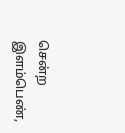சென்ற இளம்பெண்,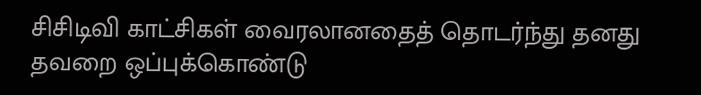சிசிடிவி காட்சிகள் வைரலானதைத் தொடர்ந்து தனது தவறை ஒப்புக்கொண்டு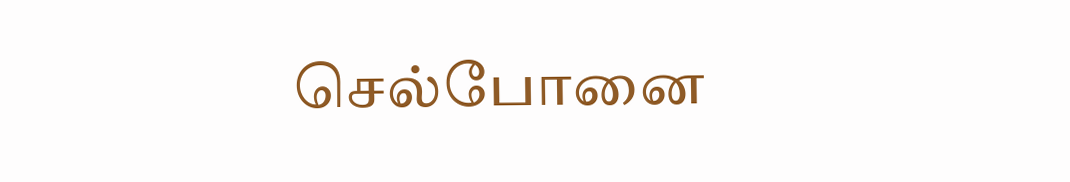செல்போனை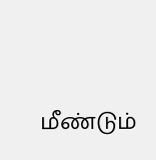மீண்டும்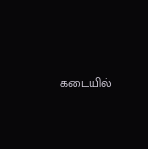கடையில்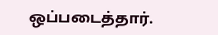ஒப்படைத்தார்.